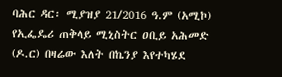ባሕር ዳር፡ ሚያዝያ 21/2016 ዓ.ም (አሚኮ) የኢፌዴሪ ጠቅላይ ሚኒስትር ዐቢይ አሕመድ (ዶ.ር) በዛሬው እለት በኬንያ እየተካሄደ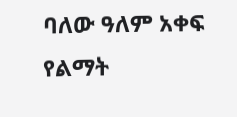ባለው ዓለም አቀፍ የልማት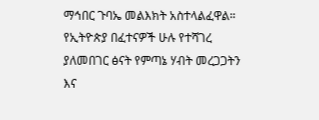ማኅበር ጉባኤ መልእክት አስተላልፈዋል።
የኢትዮጵያ በፈተናዎች ሁሉ የተሻገረ ያለመበገር ፅናት የምጣኔ ሃብት መረጋጋትን እና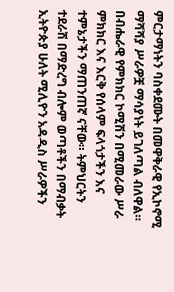ምርታማነትን ባስቀደሙት በመዋቅራዊ የኢኮኖሚ ማሻሻያ ሥራዎቿ ማሳያነት ይገለጣል ብለዋል።
በብሔራዊ የምክክር ኮሚሽን በሚመራው ሥራ ምክክር እና እርቅ የሰላም ፍላጎታችን እና ተምኔታችን ማጠንጠኛ ናቸው። ትምህርትን ተደራሽ በማድረግ ብሎም ወጣቶችን በማብቃት ኢትዮጵያ ሁለት ሚሊዮን አዳዲስ ሥራዎችን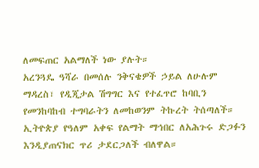ለመፍጠር አልማለች ነው ያሉት።
አረንጓዴ ዓሻራ በመሰሉ ንቅናቄዎች ኃይል ለሁሉም ማዳረስ፣ የዲጂታል ሽግግር እና የተፈጥሮ ከባቢን የመንከባከብ ተግባራትን ለመከወንም ትኩረት ትሰጣለች። ኢትዮጵያ የዓለም አቀፍ የልማት ማኅበር ለአሕጉሩ ድጋፉን እንዲያጠናክር ጥሪ ታደርጋለች ብለዋል።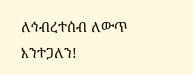ለኅብረተሰብ ለውጥ እንተጋለን!